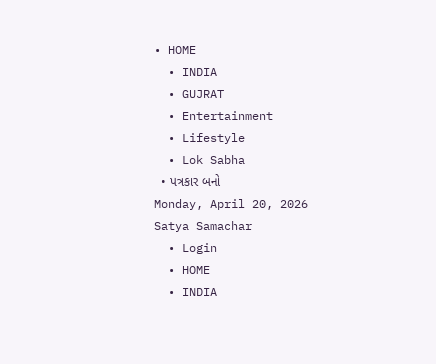• HOME
  • INDIA
  • GUJRAT
  • Entertainment
  • Lifestyle
  • Lok Sabha
  • પત્રકાર બનો
Monday, April 20, 2026
Satya Samachar
  • Login
  • HOME
  • INDIA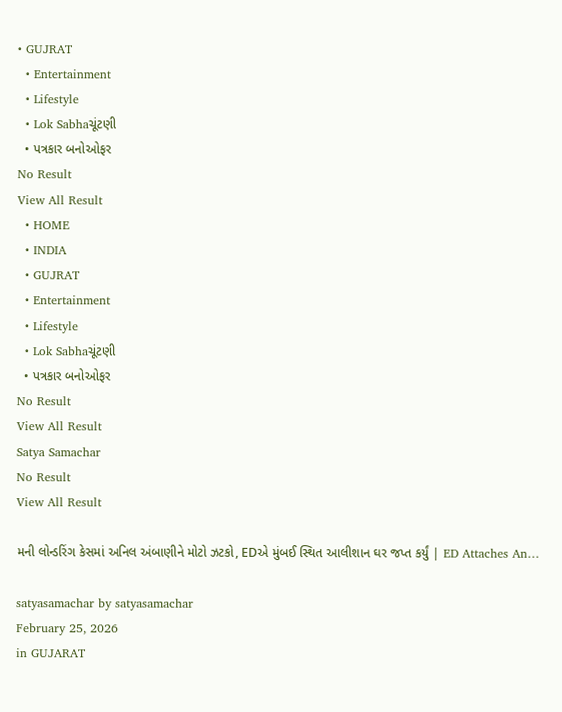• GUJRAT
  • Entertainment
  • Lifestyle
  • Lok Sabhaચૂંટણી
  • પત્રકાર બનોઓફર
No Result
View All Result
  • HOME
  • INDIA
  • GUJRAT
  • Entertainment
  • Lifestyle
  • Lok Sabhaચૂંટણી
  • પત્રકાર બનોઓફર
No Result
View All Result
Satya Samachar
No Result
View All Result

મની લોન્ડરિંગ કેસમાં અનિલ અંબાણીને મોટો ઝટકો, EDએ મુંબઈ સ્થિત આલીશાન ઘર જપ્ત કર્યું | ED Attaches An…

satyasamachar by satyasamachar
February 25, 2026
in GUJARAT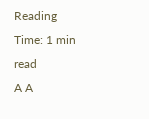Reading Time: 1 min read
A A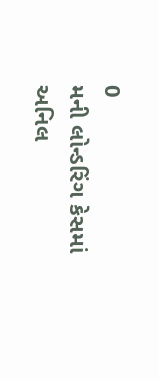0
મની લોન્ડરિંગ કેસમાં અનિલ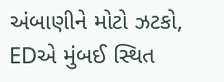અંબાણીને મોટો ઝટકો, EDએ મુંબઈ સ્થિત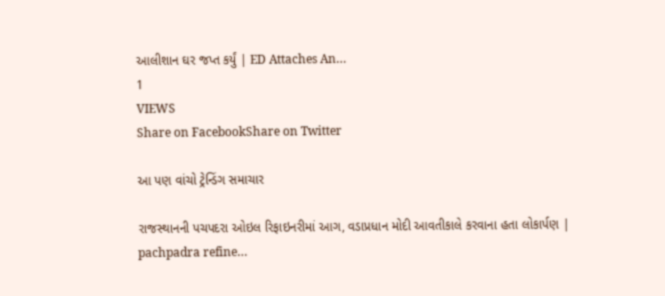આલીશાન ઘર જપ્ત કર્યું | ED Attaches An…
1
VIEWS
Share on FacebookShare on Twitter

આ પણ વાંચો ટ્રેન્ડિંગ સમાચાર

રાજસ્થાનની પચપદરા ઓઇલ રિફાઇનરીમાં આગ, વડાપ્રધાન મોદી આવતીકાલે કરવાના હતા લોકાર્પણ | pachpadra refine…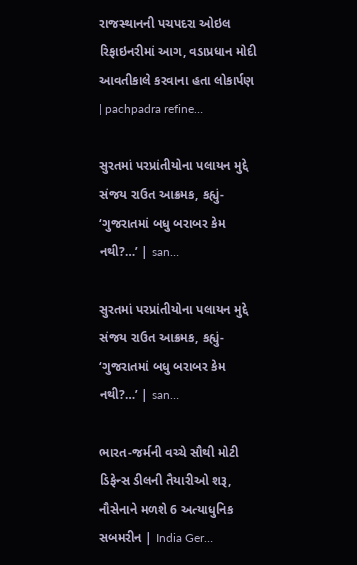રાજસ્થાનની પચપદરા ઓઇલ રિફાઇનરીમાં આગ, વડાપ્રધાન મોદી આવતીકાલે કરવાના હતા લોકાર્પણ | pachpadra refine…

સુરતમાં પરપ્રાંતીયોના પલાયન મુદ્દે સંજય રાઉત આક્રમક, કહ્યું- ‘ગુજરાતમાં બધુ બરાબર કેમ નથી?…’ | san…

સુરતમાં પરપ્રાંતીયોના પલાયન મુદ્દે સંજય રાઉત આક્રમક, કહ્યું- ‘ગુજરાતમાં બધુ બરાબર કેમ નથી?…’ | san…

ભારત-જર્મની વચ્ચે સૌથી મોટી ડિફેન્સ ડીલની તૈયારીઓ શરૂ, નૌસેનાને મળશે 6 અત્યાધુનિક સબમરીન | India Ger…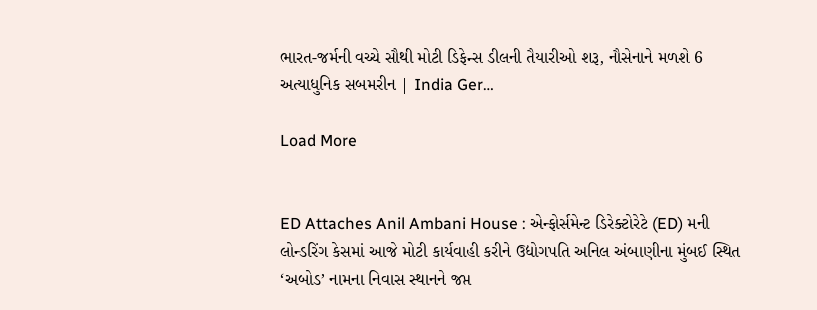ભારત-જર્મની વચ્ચે સૌથી મોટી ડિફેન્સ ડીલની તૈયારીઓ શરૂ, નૌસેનાને મળશે 6 અત્યાધુનિક સબમરીન | India Ger…

Load More


ED Attaches Anil Ambani House : એન્ફોર્સમેન્ટ ડિરેક્ટોરેટે (ED) મની લોન્ડરિંગ કેસમાં આજે મોટી કાર્યવાહી કરીને ઉદ્યોગપતિ અનિલ અંબાણીના મુંબઈ સ્થિત ‘અબોડ’ નામના નિવાસ સ્થાનને જપ્ત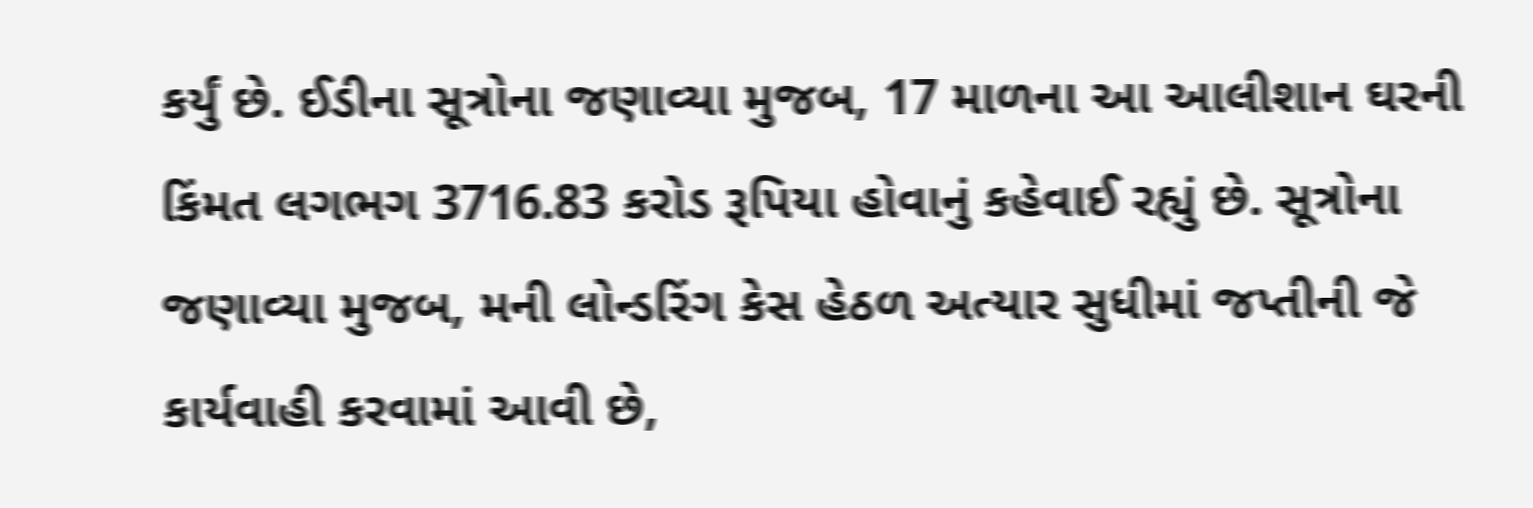કર્યું છે. ઈડીના સૂત્રોના જણાવ્યા મુજબ, 17 માળના આ આલીશાન ઘરની કિંમત લગભગ 3716.83 કરોડ રૂપિયા હોવાનું કહેવાઈ રહ્યું છે. સૂત્રોના જણાવ્યા મુજબ, મની લોન્ડરિંગ કેસ હેઠળ અત્યાર સુધીમાં જપ્તીની જે કાર્યવાહી કરવામાં આવી છે,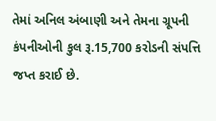તેમાં અનિલ અંબાણી અને તેમના ગ્રૂપની કંપનીઓની કુલ રૂ.15,700 કરોડની સંપત્તિ જપ્ત કરાઈ છે.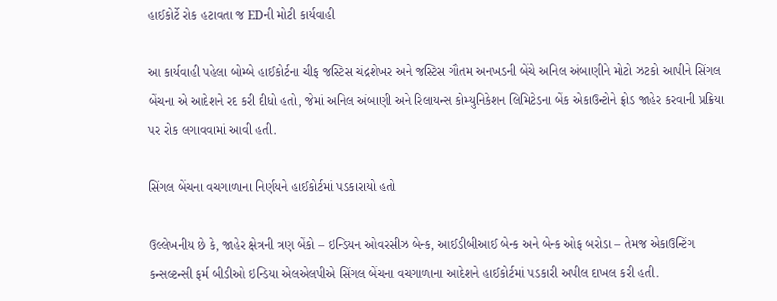હાઈકોર્ટે રોક હટાવતા જ EDની મોટી કાર્યવાહી

આ કાર્યવાહી પહેલા બોમ્બે હાઈકોર્ટના ચીફ જસ્ટિસ ચંદ્રશેખર અને જસ્ટિસ ગૌતમ અનખડની બેંચે અનિલ અંબાણીને મોટો ઝટકો આપીને સિંગલ બેંચના એ આદેશને રદ કરી દીધો હતો, જેમાં અનિલ અંબાણી અને રિલાયન્સ કોમ્યુનિકેશન લિમિટેડના બેંક એકાઉન્ટોને ફ્રોડ જાહેર કરવાની પ્રક્રિયા પર રોક લગાવવામાં આવી હતી.

સિંગલ બેંચના વચગાળાના નિર્ણયને હાઈકોર્ટમાં પડકારાયો હતો

ઉલ્લેખનીય છે કે, જાહેર ક્ષેત્રની ત્રણ બેંકો – ઇન્ડિયન ઓવરસીઝ બેન્ક, આઈડીબીઆઈ બેન્ક અને બેન્ક ઓફ બરોડા – તેમજ એકાઉન્ટિંગ કન્સલ્ટન્સી ફર્મ બીડીઓ ઇન્ડિયા એલએલપીએ સિંગલ બેંચના વચગાળાના આદેશને હાઈકોર્ટમાં પડકારી અપીલ દાખલ કરી હતી.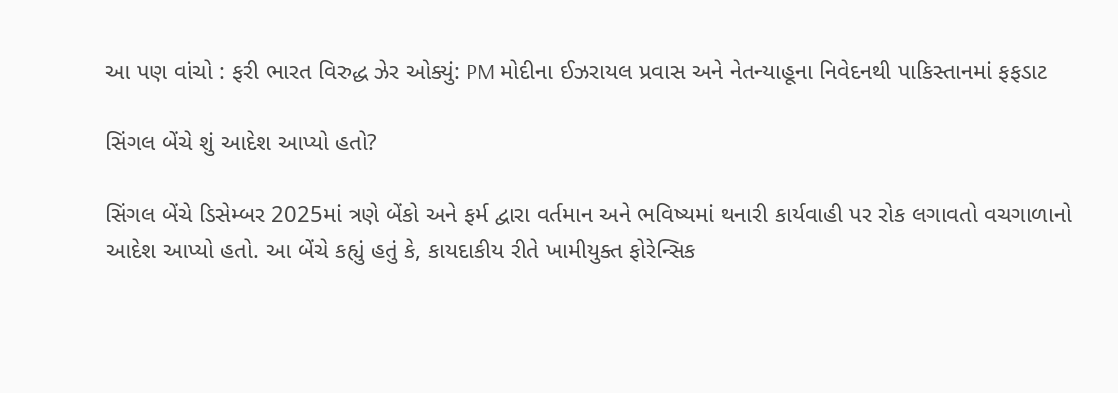આ પણ વાંચો : ફરી ભારત વિરુદ્ધ ઝેર ઓક્યું: PM મોદીના ઈઝરાયલ પ્રવાસ અને નેતન્યાહૂના નિવેદનથી પાકિસ્તાનમાં ફફડાટ

સિંગલ બેંચે શું આદેશ આપ્યો હતો?

સિંગલ બેંચે ડિસેમ્બર 2025માં ત્રણે બેંકો અને ફર્મ દ્વારા વર્તમાન અને ભવિષ્યમાં થનારી કાર્યવાહી પર રોક લગાવતો વચગાળાનો આદેશ આપ્યો હતો. આ બેંચે કહ્યું હતું કે, કાયદાકીય રીતે ખામીયુક્ત ફોરેન્સિક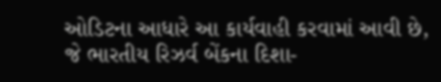ઓડિટના આધારે આ કાર્યવાહી કરવામાં આવી છે, જે ભારતીય રિઝર્વ બેંકના દિશા-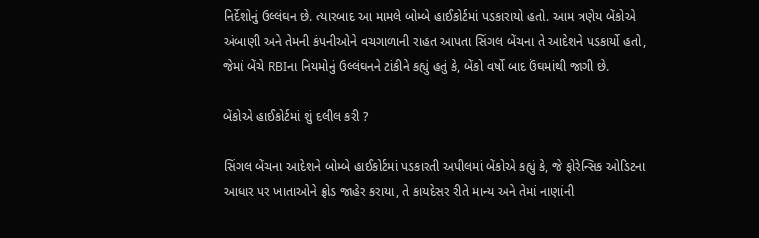નિર્દેશોનું ઉલ્લંઘન છે. ત્યારબાદ આ મામલે બોમ્બે હાઈકોર્ટમાં પડકારાયો હતો. આમ ત્રણેય બેંકોએ અંબાણી અને તેમની કંપનીઓને વચગાળાની રાહત આપતા સિંગલ બેંચના તે આદેશને પડકાર્યો હતો, જેમાં બેંચે RBIના નિયમોનું ઉલ્લંઘનને ટાંકીને કહ્યું હતું કે, બેંકો વર્ષો બાદ ઉંઘમાંથી જાગી છે.

બેંકોએ હાઈકોર્ટમાં શું દલીલ કરી ?

સિંગલ બેંચના આદેશને બોમ્બે હાઈકોર્ટમાં પડકારતી અપીલમાં બેંકોએ કહ્યું કે, જે ફોરેન્સિક ઓડિટના આધાર પર ખાતાઓને ફ્રોડ જાહેર કરાયા, તે કાયદેસર રીતે માન્ય અને તેમાં નાણાંની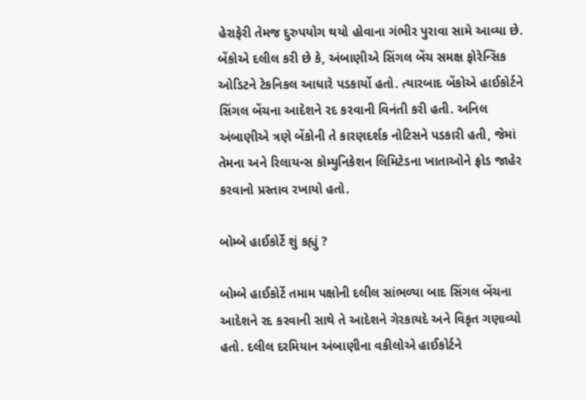હેરાફેરી તેમજ દુરુપયોગ થયો હોવાના ગંભીર પુરાવા સામે આવ્યા છે. બેંકોએ દલીલ કરી છે કે, અંબાણીએ સિંગલ બેંચ સમક્ષ ફોરેન્સિક ઓડિટને ટેકનિકલ આધારે પડકાર્યો હતો. ત્યારબાદ બેંકોએ હાઈકોર્ટને સિંગલ બેંચના આદેશને રદ કરવાની વિનંતી કરી હતી. અનિલ અંબાણીએ ત્રણે બેંકોની તે કારણદર્શક નોટિસને પડકારી હતી, જેમાં તેમના અને રિલાયન્સ કોમ્યુનિકેશન લિમિટેડના ખાતાઓને ફ્રોડ જાહેર કરવાનો પ્રસ્તાવ રખાયો હતો.

બોમ્બે હાઈકોર્ટે શું કહ્યું ?

બોમ્બે હાઈકોર્ટે તમામ પક્ષોની દલીલ સાંભળ્યા બાદ સિંગલ બેંચના આદેશને રદ કરવાની સાથે તે આદેશને ગેરકાયદે અને વિકૃત ગણાવ્યો હતો. દલીલ દરમિયાન અંબાણીના વકીલોએ હાઈકોર્ટને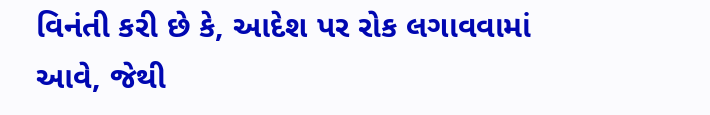વિનંતી કરી છે કે, આદેશ પર રોક લગાવવામાં આવે, જેથી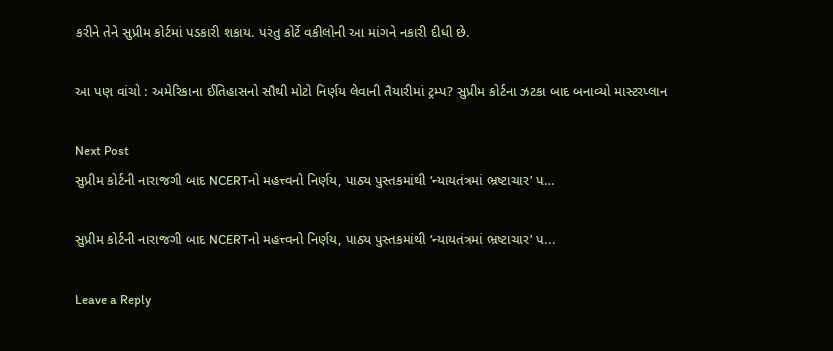કરીને તેને સુપ્રીમ કોર્ટમાં પડકારી શકાય. પરંતુ કોર્ટે વકીલોની આ માંગને નકારી દીધી છે.

આ પણ વાંચો : અમેરિકાના ઈતિહાસનો સૌથી મોટો નિર્ણય લેવાની તૈયારીમાં ટ્રમ્પ? સુપ્રીમ કોર્ટના ઝટકા બાદ બનાવ્યો માસ્ટરપ્લાન

Next Post
સુપ્રીમ કોર્ટની નારાજગી બાદ NCERTનો મહત્ત્વનો નિર્ણય, પાઠ્ય પુસ્તકમાંથી ‘ન્યાયતંત્રમાં ભ્રષ્ટાચાર’ પ…

સુપ્રીમ કોર્ટની નારાજગી બાદ NCERTનો મહત્ત્વનો નિર્ણય, પાઠ્ય પુસ્તકમાંથી ‘ન્યાયતંત્રમાં ભ્રષ્ટાચાર’ પ...

Leave a Reply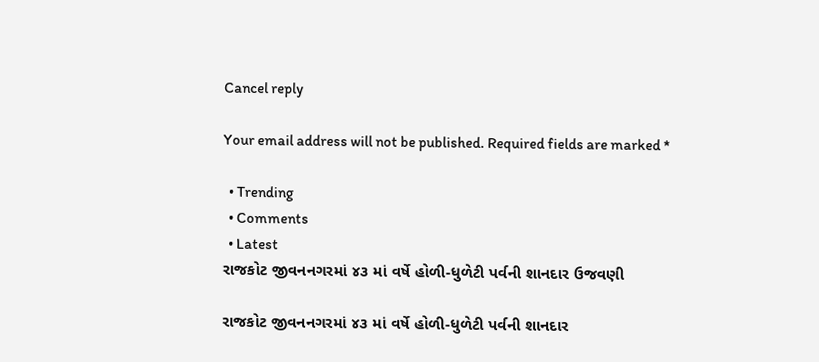Cancel reply

Your email address will not be published. Required fields are marked *

  • Trending
  • Comments
  • Latest
રાજકોટ જીવનનગરમાં ૪૩ માં વર્ષે હોળી-ધુળેટી પર્વની શાનદાર ઉજવણી

રાજકોટ જીવનનગરમાં ૪૩ માં વર્ષે હોળી-ધુળેટી પર્વની શાનદાર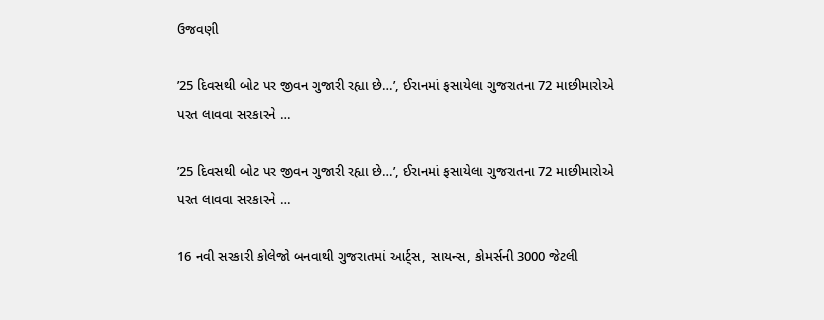ઉજવણી

’25 દિવસથી બોટ પર જીવન ગુજારી રહ્યા છે…’, ઈરાનમાં ફસાયેલા ગુજરાતના 72 માછીમારોએ પરત લાવવા સરકારને …

’25 દિવસથી બોટ પર જીવન ગુજારી રહ્યા છે…’, ઈરાનમાં ફસાયેલા ગુજરાતના 72 માછીમારોએ પરત લાવવા સરકારને …

16 નવી સરકારી કોલેજો બનવાથી ગુજરાતમાં આર્ટ્સ, સાયન્સ, કોમર્સની 3000 જેટલી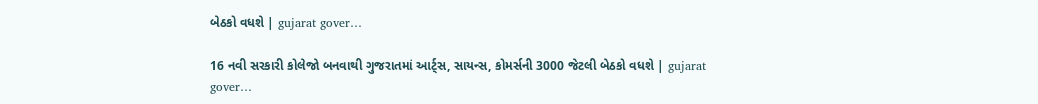બેઠકો વધશે | gujarat gover…

16 નવી સરકારી કોલેજો બનવાથી ગુજરાતમાં આર્ટ્સ, સાયન્સ, કોમર્સની 3000 જેટલી બેઠકો વધશે | gujarat gover…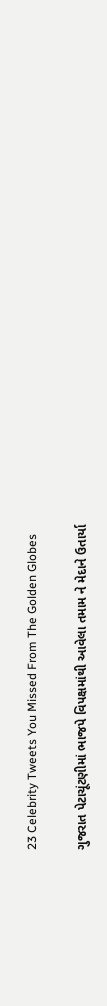23 Celebrity Tweets You Missed From The Golden Globes

ગુજરાત પેટાચૂંટણીમાં ભાજપે વિપક્ષમાંથી આવેલા તમામ ને મેદાને ઉતાર્યા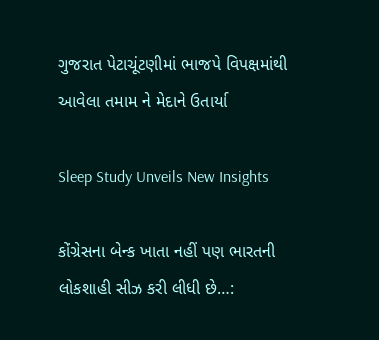ગુજરાત પેટાચૂંટણીમાં ભાજપે વિપક્ષમાંથી આવેલા તમામ ને મેદાને ઉતાર્યા

Sleep Study Unveils New Insights

કોંગ્રેસના બેન્ક ખાતા નહીં પણ ભારતની લોકશાહી સીઝ કરી લીધી છે…: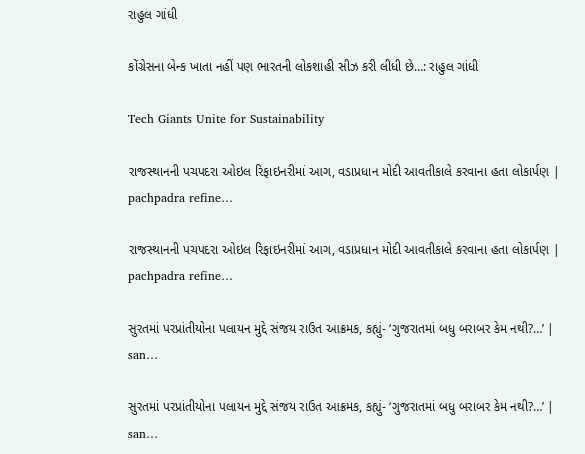રાહુલ ગાંધી

કોંગ્રેસના બેન્ક ખાતા નહીં પણ ભારતની લોકશાહી સીઝ કરી લીધી છે…: રાહુલ ગાંધી

Tech Giants Unite for Sustainability

રાજસ્થાનની પચપદરા ઓઇલ રિફાઇનરીમાં આગ, વડાપ્રધાન મોદી આવતીકાલે કરવાના હતા લોકાર્પણ | pachpadra refine…

રાજસ્થાનની પચપદરા ઓઇલ રિફાઇનરીમાં આગ, વડાપ્રધાન મોદી આવતીકાલે કરવાના હતા લોકાર્પણ | pachpadra refine…

સુરતમાં પરપ્રાંતીયોના પલાયન મુદ્દે સંજય રાઉત આક્રમક, કહ્યું- ‘ગુજરાતમાં બધુ બરાબર કેમ નથી?…’ | san…

સુરતમાં પરપ્રાંતીયોના પલાયન મુદ્દે સંજય રાઉત આક્રમક, કહ્યું- ‘ગુજરાતમાં બધુ બરાબર કેમ નથી?…’ | san…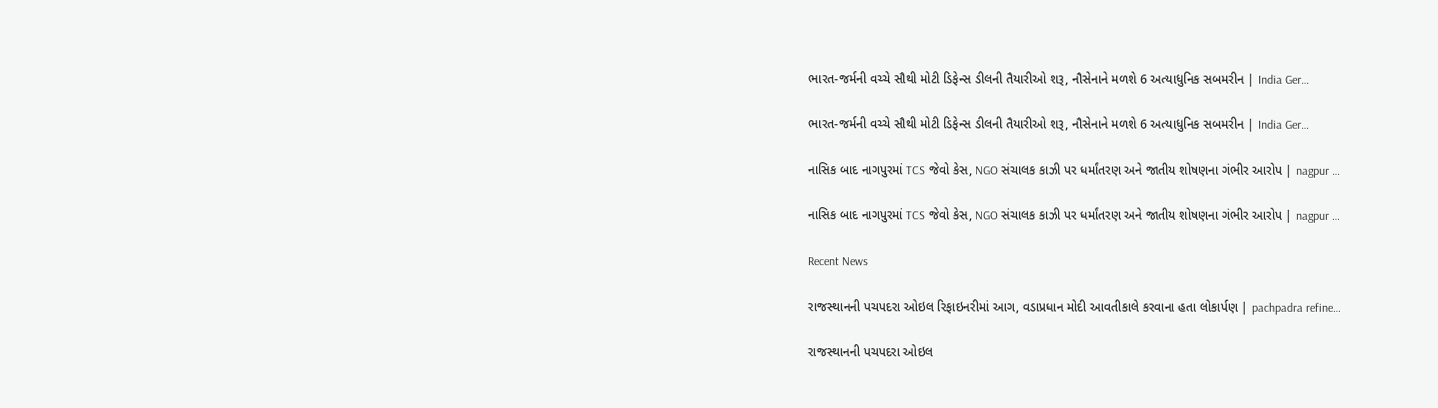ભારત-જર્મની વચ્ચે સૌથી મોટી ડિફેન્સ ડીલની તૈયારીઓ શરૂ, નૌસેનાને મળશે 6 અત્યાધુનિક સબમરીન | India Ger…

ભારત-જર્મની વચ્ચે સૌથી મોટી ડિફેન્સ ડીલની તૈયારીઓ શરૂ, નૌસેનાને મળશે 6 અત્યાધુનિક સબમરીન | India Ger…

નાસિક બાદ નાગપુરમાં TCS જેવો કેસ, NGO સંચાલક કાઝી પર ધર્માંતરણ અને જાતીય શોષણના ગંભીર આરોપ | nagpur …

નાસિક બાદ નાગપુરમાં TCS જેવો કેસ, NGO સંચાલક કાઝી પર ધર્માંતરણ અને જાતીય શોષણના ગંભીર આરોપ | nagpur …

Recent News

રાજસ્થાનની પચપદરા ઓઇલ રિફાઇનરીમાં આગ, વડાપ્રધાન મોદી આવતીકાલે કરવાના હતા લોકાર્પણ | pachpadra refine…

રાજસ્થાનની પચપદરા ઓઇલ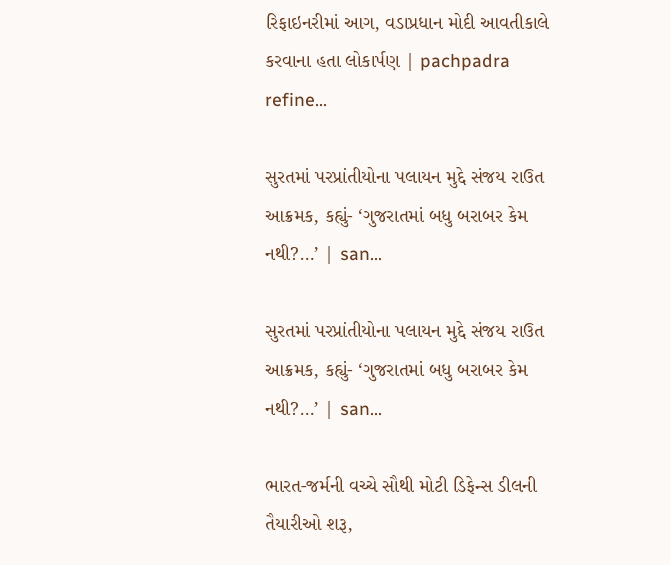રિફાઇનરીમાં આગ, વડાપ્રધાન મોદી આવતીકાલે કરવાના હતા લોકાર્પણ | pachpadra refine…

સુરતમાં પરપ્રાંતીયોના પલાયન મુદ્દે સંજય રાઉત આક્રમક, કહ્યું- ‘ગુજરાતમાં બધુ બરાબર કેમ નથી?…’ | san…

સુરતમાં પરપ્રાંતીયોના પલાયન મુદ્દે સંજય રાઉત આક્રમક, કહ્યું- ‘ગુજરાતમાં બધુ બરાબર કેમ નથી?…’ | san…

ભારત-જર્મની વચ્ચે સૌથી મોટી ડિફેન્સ ડીલની તૈયારીઓ શરૂ,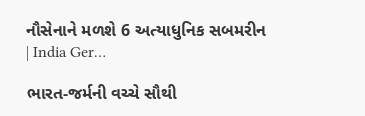નૌસેનાને મળશે 6 અત્યાધુનિક સબમરીન | India Ger…

ભારત-જર્મની વચ્ચે સૌથી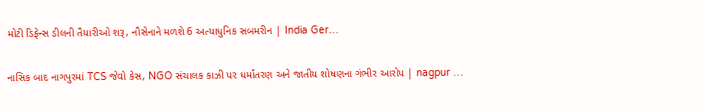મોટી ડિફેન્સ ડીલની તૈયારીઓ શરૂ, નૌસેનાને મળશે 6 અત્યાધુનિક સબમરીન | India Ger…

નાસિક બાદ નાગપુરમાં TCS જેવો કેસ, NGO સંચાલક કાઝી પર ધર્માંતરણ અને જાતીય શોષણના ગંભીર આરોપ | nagpur …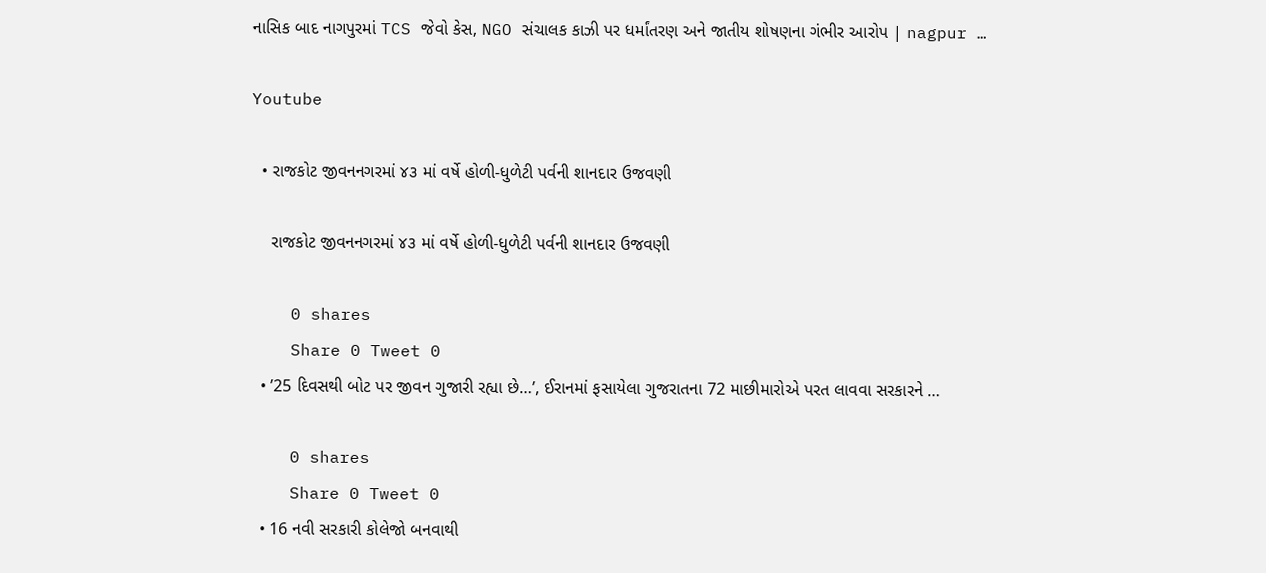નાસિક બાદ નાગપુરમાં TCS જેવો કેસ, NGO સંચાલક કાઝી પર ધર્માંતરણ અને જાતીય શોષણના ગંભીર આરોપ | nagpur …

Youtube

  • રાજકોટ જીવનનગરમાં ૪૩ માં વર્ષે હોળી-ધુળેટી પર્વની શાનદાર ઉજવણી

    રાજકોટ જીવનનગરમાં ૪૩ માં વર્ષે હોળી-ધુળેટી પર્વની શાનદાર ઉજવણી

    0 shares
    Share 0 Tweet 0
  • ’25 દિવસથી બોટ પર જીવન ગુજારી રહ્યા છે…’, ઈરાનમાં ફસાયેલા ગુજરાતના 72 માછીમારોએ પરત લાવવા સરકારને …

    0 shares
    Share 0 Tweet 0
  • 16 નવી સરકારી કોલેજો બનવાથી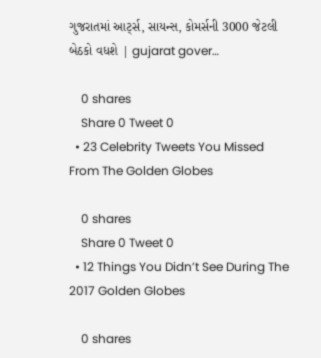ગુજરાતમાં આર્ટ્સ, સાયન્સ, કોમર્સની 3000 જેટલી બેઠકો વધશે | gujarat gover…

    0 shares
    Share 0 Tweet 0
  • 23 Celebrity Tweets You Missed From The Golden Globes

    0 shares
    Share 0 Tweet 0
  • 12 Things You Didn’t See During The 2017 Golden Globes

    0 shares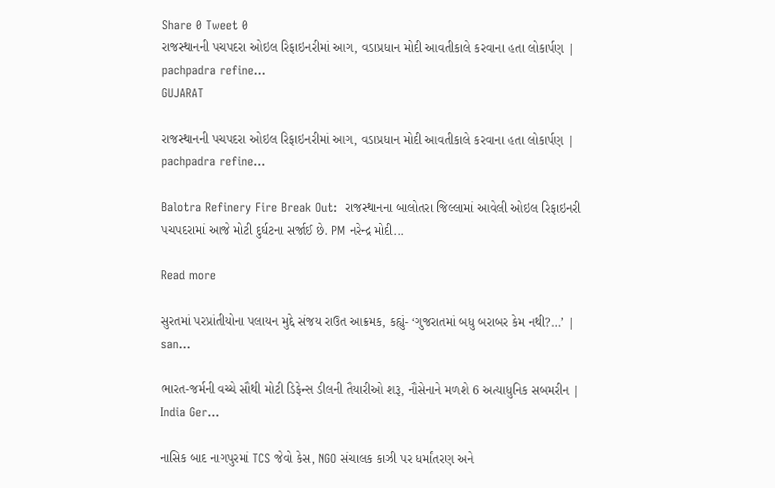Share 0 Tweet 0
રાજસ્થાનની પચપદરા ઓઇલ રિફાઇનરીમાં આગ, વડાપ્રધાન મોદી આવતીકાલે કરવાના હતા લોકાર્પણ | pachpadra refine…
GUJARAT

રાજસ્થાનની પચપદરા ઓઇલ રિફાઇનરીમાં આગ, વડાપ્રધાન મોદી આવતીકાલે કરવાના હતા લોકાર્પણ | pachpadra refine…

Balotra Refinery Fire Break Out:  રાજસ્થાનના બાલોતરા જિલ્લામાં આવેલી ઓઇલ રિફાઇનરી પચપદરામાં આજે મોટી દુર્ઘટના સર્જાઈ છે. PM નરેન્દ્ર મોદી...

Read more

સુરતમાં પરપ્રાંતીયોના પલાયન મુદ્દે સંજય રાઉત આક્રમક, કહ્યું- ‘ગુજરાતમાં બધુ બરાબર કેમ નથી?…’ | san…

ભારત-જર્મની વચ્ચે સૌથી મોટી ડિફેન્સ ડીલની તૈયારીઓ શરૂ, નૌસેનાને મળશે 6 અત્યાધુનિક સબમરીન | India Ger…

નાસિક બાદ નાગપુરમાં TCS જેવો કેસ, NGO સંચાલક કાઝી પર ધર્માંતરણ અને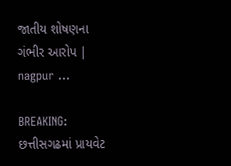જાતીય શોષણના ગંભીર આરોપ | nagpur …

BREAKING: છત્તીસગઢમાં પ્રાયવેટ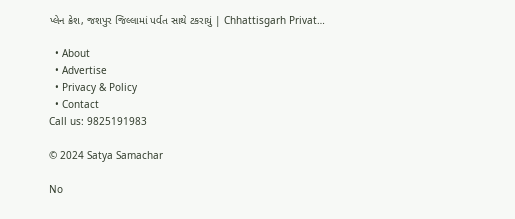પ્લેન ક્રેશ, જશપુર જિલ્લામાં પર્વત સાથે ટકરાયું | Chhattisgarh Privat…

  • About
  • Advertise
  • Privacy & Policy
  • Contact
Call us: 9825191983

© 2024 Satya Samachar

No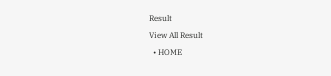Result
View All Result
  • HOME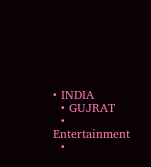• INDIA
  • GUJRAT
  • Entertainment
  •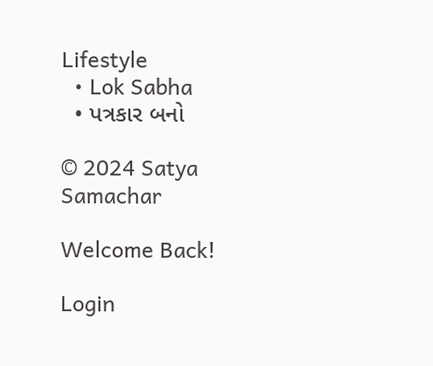Lifestyle
  • Lok Sabha
  • પત્રકાર બનો

© 2024 Satya Samachar

Welcome Back!

Login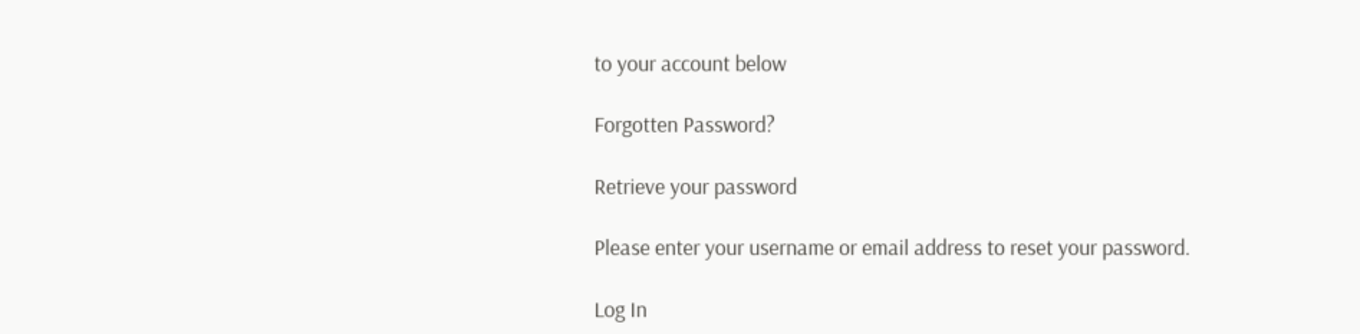to your account below

Forgotten Password?

Retrieve your password

Please enter your username or email address to reset your password.

Log In